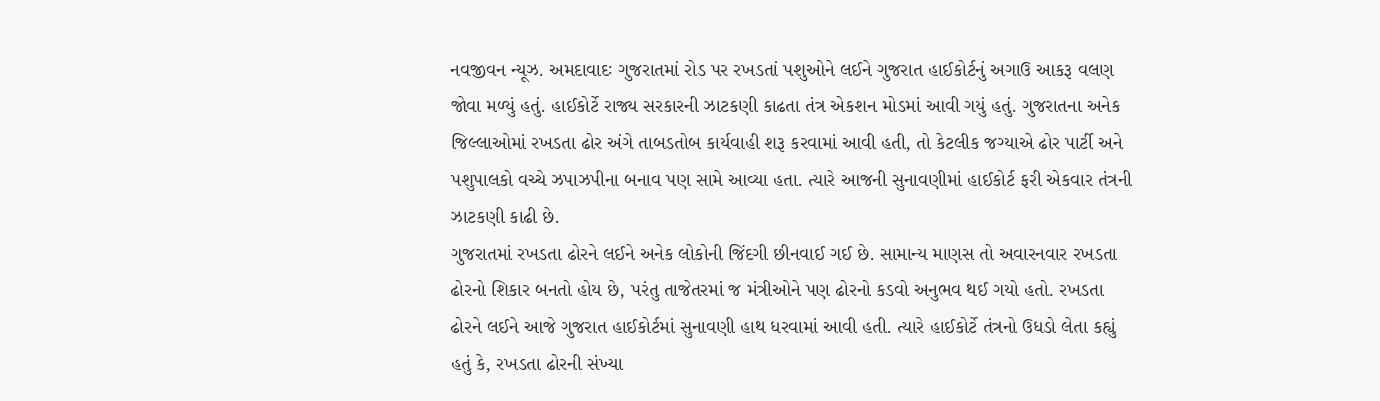નવજીવન ન્યૂઝ. અમદાવાદઃ ગુજરાતમાં રોડ પર રખડતાં પશુઓને લઈને ગુજરાત હાઈકોર્ટનું અગાઉ આકરૂ વલણ જોવા મળ્યું હતું. હાઈકોર્ટે રાજ્ય સરકારની ઝાટકણી કાઢતા તંત્ર એકશન મોડમાં આવી ગયું હતું. ગુજરાતના અનેક જિલ્લાઓમાં રખડતા ઢોર અંગે તાબડતોબ કાર્યવાહી શરૂ કરવામાં આવી હતી, તો કેટલીક જગ્યાએ ઢોર પાર્ટી અને પશુપાલકો વચ્ચે ઝપાઝપીના બનાવ પણ સામે આવ્યા હતા. ત્યારે આજની સુનાવણીમાં હાઈકોર્ટ ફરી એકવાર તંત્રની ઝાટકણી કાઢી છે.
ગુજરાતમાં રખડતા ઢોરને લઈને અનેક લોકોની જિંદગી છીનવાઈ ગઈ છે. સામાન્ય માણસ તો અવારનવાર રખડતા ઢોરનો શિકાર બનતો હોય છે, પરંતુ તાજેતરમાં જ મંત્રીઓને પણ ઢોરનો કડવો અનુભવ થઈ ગયો હતો. રખડતા ઢોરને લઈને આજે ગુજરાત હાઈકોર્ટમાં સુનાવણી હાથ ધરવામાં આવી હતી. ત્યારે હાઈકોર્ટે તંત્રનો ઉધડો લેતા કહ્યું હતું કે, રખડતા ઢોરની સંખ્યા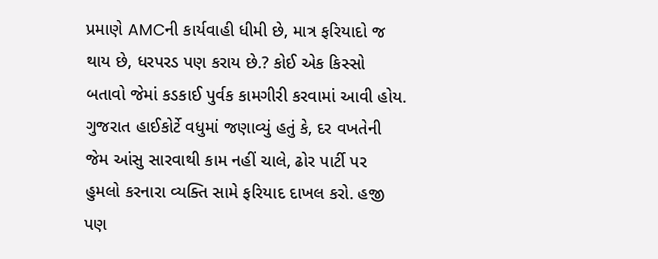પ્રમાણે AMCની કાર્યવાહી ધીમી છે, માત્ર ફરિયાદો જ થાય છે, ધરપરડ પણ કરાય છે.? કોઈ એક કિસ્સો બતાવો જેમાં કડકાઈ પુર્વક કામગીરી કરવામાં આવી હોય.
ગુજરાત હાઈકોર્ટે વધુમાં જણાવ્યું હતું કે, દર વખતેની જેમ આંસુ સારવાથી કામ નહીં ચાલે, ઢોર પાર્ટી પર હુમલો કરનારા વ્યક્તિ સામે ફરિયાદ દાખલ કરો. હજી પણ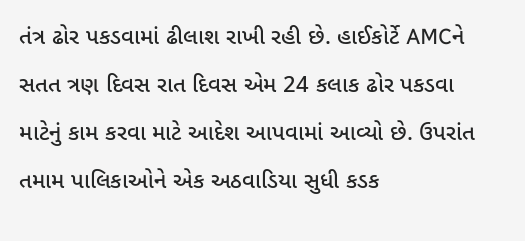તંત્ર ઢોર પકડવામાં ઢીલાશ રાખી રહી છે. હાઈકોર્ટે AMCને સતત ત્રણ દિવસ રાત દિવસ એમ 24 કલાક ઢોર પકડવા માટેનું કામ કરવા માટે આદેશ આપવામાં આવ્યો છે. ઉપરાંત તમામ પાલિકાઓને એક અઠવાડિયા સુધી કડક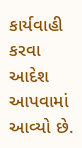કાર્યવાહી કરવા આદેશ આપવામાં આવ્યો છે.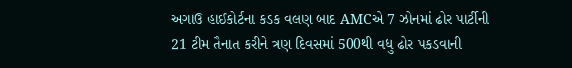અગાઉ હાઈકોર્ટના કડક વલણ બાદ AMCએ 7 ઝોનમાં ઢોર પાર્ટીની 21 ટીમ તૈનાત કરીને ત્રણ દિવસમાં 500થી વધુ ઢોર પકડવાની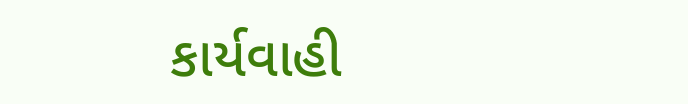કાર્યવાહી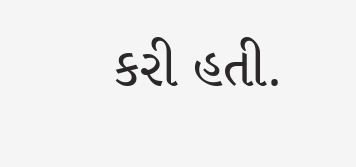કરી હતી.